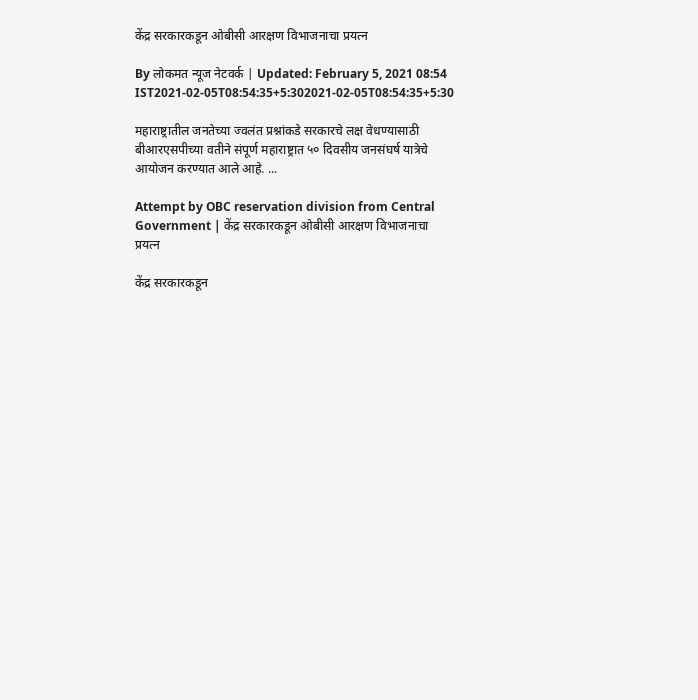केंद्र सरकारकडून ओबीसी आरक्षण विभाजनाचा प्रयत्न

By लोकमत न्यूज नेटवर्क | Updated: February 5, 2021 08:54 IST2021-02-05T08:54:35+5:302021-02-05T08:54:35+5:30

महाराष्ट्रातील जनतेच्या ज्वलंत प्रश्नांकडे सरकारचे लक्ष वेधण्यासाठी बीआरएसपीच्या वतीने संपूर्ण महाराष्ट्रात ५० दिवसीय जनसंघर्ष यात्रेचे आयोजन करण्यात आले आहे. ...

Attempt by OBC reservation division from Central Government | केंद्र सरकारकडून ओबीसी आरक्षण विभाजनाचा प्रयत्न

केंद्र सरकारकडून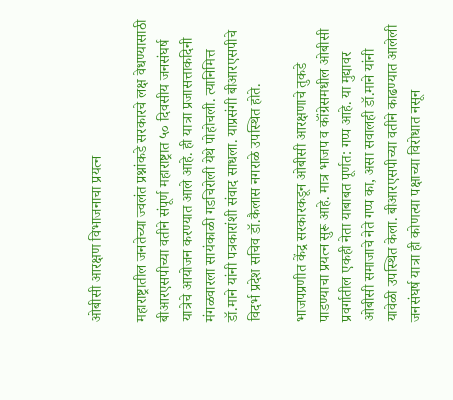ओबीसी आरक्षण विभाजनाचा प्रयत्न

महाराष्ट्रातील जनतेच्या ज्वलंत प्रश्नांकडे सरकारचे लक्ष वेधण्यासाठी बीआरएसपीच्या वतीने संपूर्ण महाराष्ट्रात ५० दिवसीय जनसंघर्ष यात्रेचे आयोजन करण्यात आले आहे. ही यात्रा प्रजासत्ताकदिनी मंगळवारला सायंकाळी गडचिरोली येथे पोहोचली. त्यानिमित्त डॉ.माने यांनी पत्रकारांशी संवाद साधला. याप्रसंगी बीआरएसपीचे विदर्भ प्रदेश सचिव डॉ.कैलास नगराळे उपस्थित होते.

भाजपप्रणीत केंद्र सरकारकडून ओबीसी आरक्षणाचे तुकडे पाडण्याचा प्रयत्न सुरू आहे. मात्र भाजप व कॉंग्रेसमधील ओबीसी प्रवर्गातील एकही नेता याबाबत पूर्णत: गप्प आहे. या मुद्यावर ओबीसी समाजाचे नेते गप्प का, असा सवालही डॉ.माने यांनी यावेळी उपस्थित केला. बीआरएसपीच्या वतीने काढण्यात आलेली जनसंघर्ष यात्रा ही कोणत्या पक्षाच्या विरोधात नसून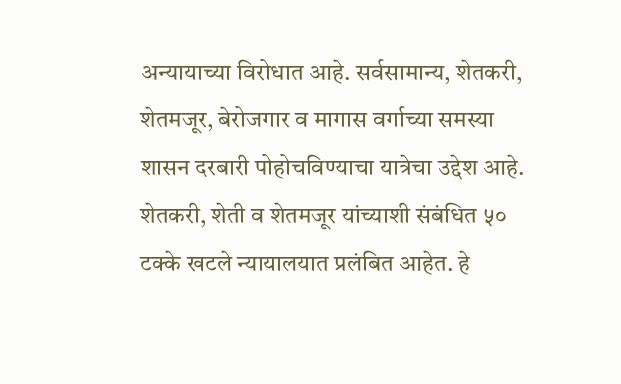अन्यायाच्या विरोधात आहे. सर्वसामान्य, शेतकरी, शेतमजूर, बेरोजगार व मागास वर्गाच्या समस्या शासन दरबारी पोहोचविण्याचा यात्रेचा उद्देश आहे. शेतकरी, शेती व शेतमजूर यांच्याशी संबंधित ५० टक्के खटले न्यायालयात प्रलंबित आहेत. हे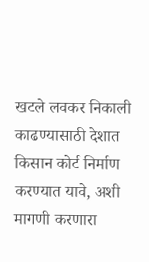खटले लवकर निकाली काढण्यासाठी देशात किसान कोर्ट निर्माण करण्यात यावे, अशी मागणी करणारा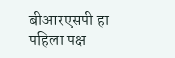बीआरएसपी हा पहिला पक्ष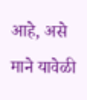आहे, असे माने यावेळी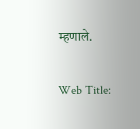म्हणाले.

Web Title: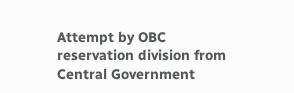Attempt by OBC reservation division from Central Government